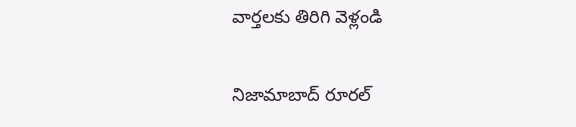వార్తలకు తిరిగి వెళ్లండి

నిజామాబాద్ రూరల్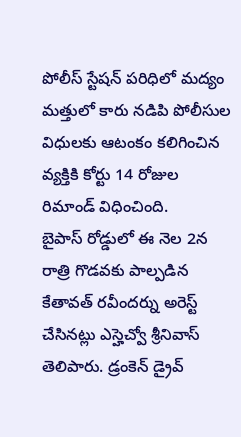పోలీస్ స్టేషన్ పరిధిలో మద్యం మత్తులో కారు నడిపి పోలీసుల విధులకు ఆటంకం కలిగించిన వ్యక్తికి కోర్టు 14 రోజుల రిమాండ్ విధించింది.
బైపాస్ రోడ్డులో ఈ నెల 2న రాత్రి గొడవకు పాల్పడిన కేతావత్ రవీందర్ను అరెస్ట్ చేసినట్లు ఎస్హెచ్వో శ్రీనివాస్ తెలిపారు. డ్రంకెన్ డ్రైవ్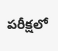పరీక్షలో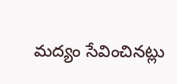మద్యం సేవించినట్లు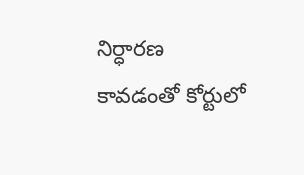నిర్ధారణ కావడంతో కోర్టులో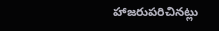హాజరుపరిచినట్లు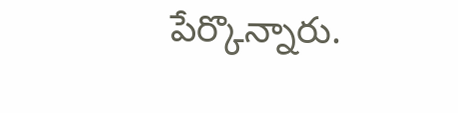పేర్కొన్నారు.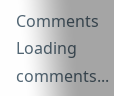Comments
Loading comments...